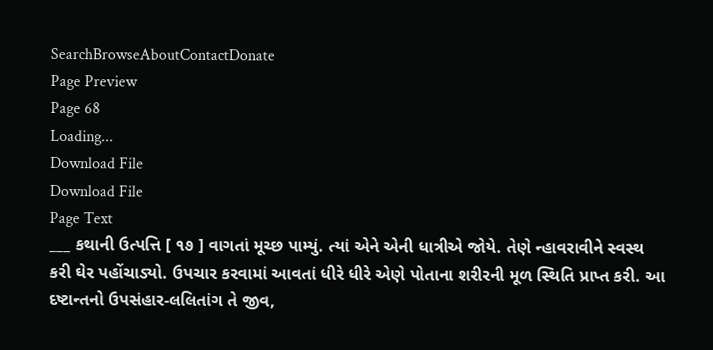SearchBrowseAboutContactDonate
Page Preview
Page 68
Loading...
Download File
Download File
Page Text
___ કથાની ઉત્પત્તિ [ ૧૭ ] વાગતાં મૂચ્છ પામ્યું. ત્યાં એને એની ધાત્રીએ જોયે. તેણે ન્હાવરાવીને સ્વસ્થ કરી ઘેર પહોંચાડ્યો. ઉપચાર કરવામાં આવતાં ધીરે ધીરે એણે પોતાના શરીરની મૂળ સ્થિતિ પ્રાપ્ત કરી. આ દષ્ટાન્તનો ઉપસંહાર-લલિતાંગ તે જીવ,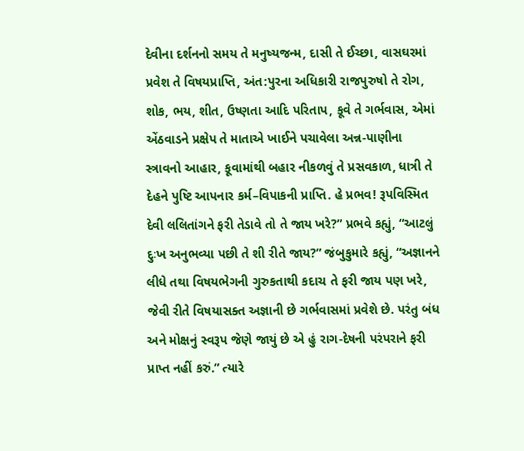દેવીના દર્શનનો સમય તે મનુષ્યજન્મ, દાસી તે ઈચ્છા, વાસઘરમાં પ્રવેશ તે વિષયપ્રાપ્તિ, અંત:પુરના અધિકારી રાજપુરુષો તે રોગ, શોક, ભય, શીત, ઉષ્ણતા આદિ પરિતાપ, કૂવે તે ગર્ભવાસ, એમાં એંઠવાડને પ્રક્ષેપ તે માતાએ ખાઈને પચાવેલા અન્ન-પાણીના સ્ત્રાવનો આહાર, કૂવામાંથી બહાર નીકળવું તે પ્રસવકાળ, ધાત્રી તે દેહને પુષ્ટિ આપનાર કર્મ–વિપાકની પ્રાપ્તિ. હે પ્રભવ! રૂપવિસ્મિત દેવી લલિતાંગને ફરી તેડાવે તો તે જાય ખરે?” પ્રભવે કહ્યું, “આટલું દુઃખ અનુભવ્યા પછી તે શી રીતે જાય?” જંબુકુમારે કહ્યું, “અજ્ઞાનને લીધે તથા વિષયભેગની ગુરુકતાથી કદાચ તે ફરી જાય પણ ખરે, જેવી રીતે વિષયાસક્ત અજ્ઞાની છે ગર્ભવાસમાં પ્રવેશે છે. પરંતુ બંધ અને મોક્ષનું સ્વરૂપ જેણે જાયું છે એ હું રાગ-દેષની પરંપરાને ફરી પ્રાપ્ત નહીં કરું.” ત્યારે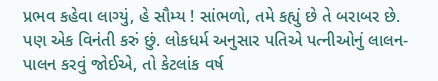પ્રભવ કહેવા લાગ્યું, હે સૌમ્ય ! સાંભળો, તમે કહ્યું છે તે બરાબર છે. પણ એક વિનંતી કરું છું. લોકધર્મ અનુસાર પતિએ પત્નીઓનું લાલન-પાલન કરવું જોઈએ, તો કેટલાંક વર્ષ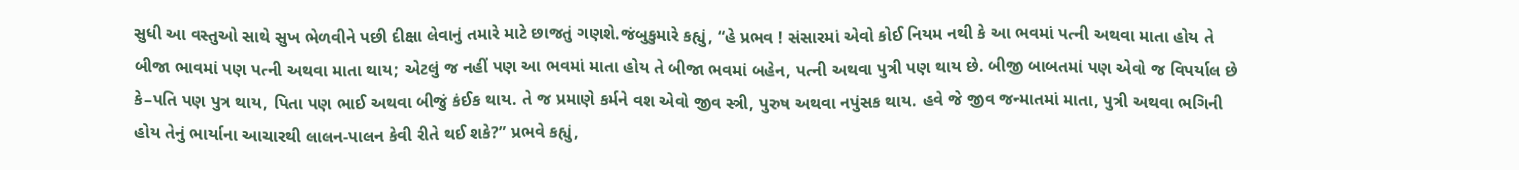સુધી આ વસ્તુઓ સાથે સુખ ભેળવીને પછી દીક્ષા લેવાનું તમારે માટે છાજતું ગણશે.જંબુકુમારે કહ્યું, “હે પ્રભવ ! સંસારમાં એવો કોઈ નિયમ નથી કે આ ભવમાં પત્ની અથવા માતા હોય તે બીજા ભાવમાં પણ પત્ની અથવા માતા થાય; એટલું જ નહીં પણ આ ભવમાં માતા હોય તે બીજા ભવમાં બહેન, પત્ની અથવા પુત્રી પણ થાય છે. બીજી બાબતમાં પણ એવો જ વિપર્યાલ છે કે–પતિ પણ પુત્ર થાય, પિતા પણ ભાઈ અથવા બીજું કંઈક થાય. તે જ પ્રમાણે કર્મને વશ એવો જીવ સ્ત્રી, પુરુષ અથવા નપુંસક થાય. હવે જે જીવ જન્માતમાં માતા, પુત્રી અથવા ભગિની હોય તેનું ભાર્યાના આચારથી લાલન-પાલન કેવી રીતે થઈ શકે?” પ્રભવે કહ્યું,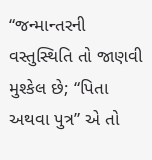“જન્માન્તરની વસ્તુસ્થિતિ તો જાણવી મુશ્કેલ છે; “પિતા અથવા પુત્ર” એ તો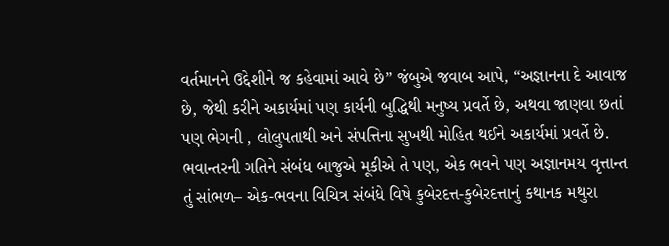વર્તમાનને ઉદ્દેશીને જ કહેવામાં આવે છે” જંબુએ જવાબ આપે, “અજ્ઞાનના દે આવાજ છે, જેથી કરીને અકાર્યમાં પણ કાર્યની બુદ્ધિથી મનુષ્ય પ્રવર્તે છે, અથવા જાણવા છતાં પણ ભેગની , લોલુપતાથી અને સંપત્તિના સુખથી મોહિત થઈને અકાર્યમાં પ્રવર્તે છે. ભવાન્તરની ગતિને સંબંધ બાજુએ મૂકીએ તે પણ, એક ભવને પણ અજ્ઞાનમય વૃત્તાન્ત તું સાંભળ– એક-ભવના વિચિત્ર સંબંધે વિષે કુબેરદત્ત-કુબેરદત્તાનું કથાનક મથુરા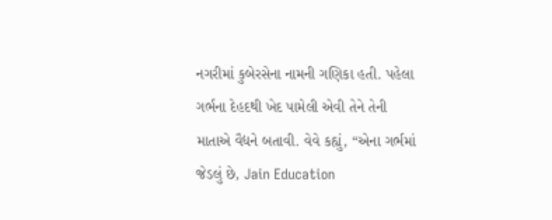નગરીમાં કુબેરસેના નામની ગણિકા હતી. પહેલા ગર્ભના દેહદથી ખેદ પામેલી એવી તેને તેની માતાએ વૈદ્યને બતાવી. વેવે કહ્યું, “એના ગર્ભમાં જેડલું છે, Jain Education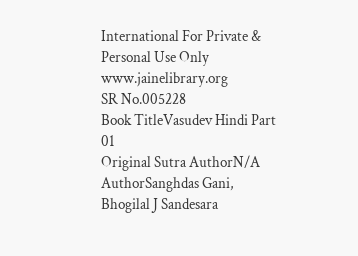International For Private & Personal Use Only www.jainelibrary.org
SR No.005228
Book TitleVasudev Hindi Part 01
Original Sutra AuthorN/A
AuthorSanghdas Gani, Bhogilal J Sandesara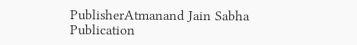PublisherAtmanand Jain Sabha
Publication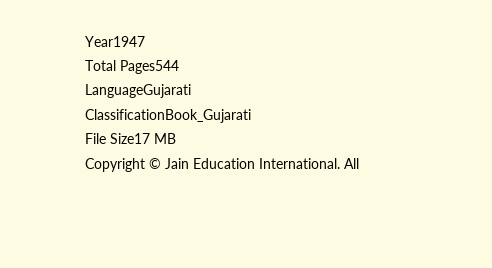Year1947
Total Pages544
LanguageGujarati
ClassificationBook_Gujarati
File Size17 MB
Copyright © Jain Education International. All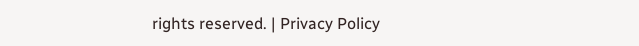rights reserved. | Privacy Policy